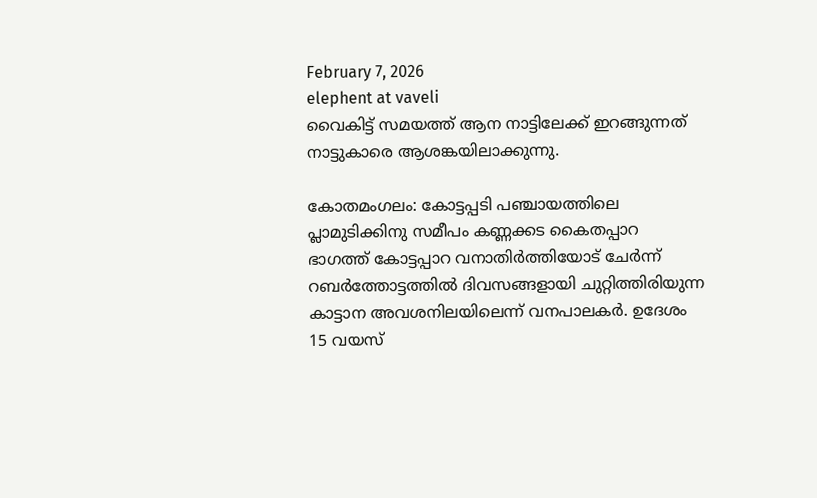February 7, 2026
elephent at vaveli
വൈകിട്ട് സമയത്ത് ആന നാട്ടിലേക്ക് ഇറങ്ങുന്നത് നാട്ടുകാരെ ആശങ്കയിലാക്കുന്നു.

കോതമംഗലം: കോട്ടപ്പടി പഞ്ചായത്തിലെ പ്ലാമുടിക്കിനു സമീപം കണ്ണക്കട കൈതപ്പാറ ഭാഗത്ത് കോട്ടപ്പാറ വനാതിര്‍ത്തിയോട് ചേര്‍ന്ന് റബര്‍ത്തോട്ടത്തില്‍ ദിവസങ്ങളായി ചുറ്റിത്തിരിയുന്ന കാട്ടാന അവശനിലയിലെന്ന് വനപാലകര്‍. ഉദേശം 15 വയസ്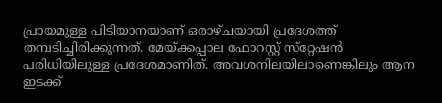പ്രായമുള്ള പിടിയാനയാണ് ഒരാഴ്ചയായി പ്രദേശത്ത് തമ്പടിച്ചിരിക്കുന്നത്. മേയ്ക്കപ്പാല ഫോറസ്റ്റ് സ്‌റ്റേഷന്‍ പരിധിയിലുള്ള പ്രദേശമാണിത്. അവശനിലയിലാണെങ്കിലും ആന ഇടക്ക്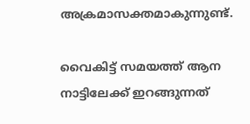അക്രമാസക്തമാകുന്നുണ്ട്.

വൈകിട്ട് സമയത്ത് ആന നാട്ടിലേക്ക് ഇറങ്ങുന്നത്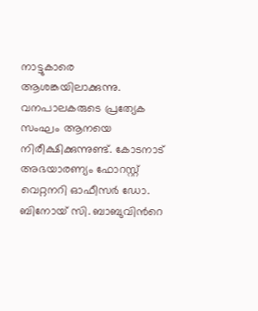നാട്ടുകാരെ ആശങ്കയിലാക്കുന്നു. വനപാലകരുടെ പ്രത്യേക സംഘം ആനയെ നിരീക്ഷിക്കുന്നുണ്ട്. കോടനാട് അഭയാരണ്യം ഫോറസ്റ്റ് വെറ്റനറി ഓഫീസര്‍ ഡോ. ബിനോയ് സി. ബാബുവിന്‍റെ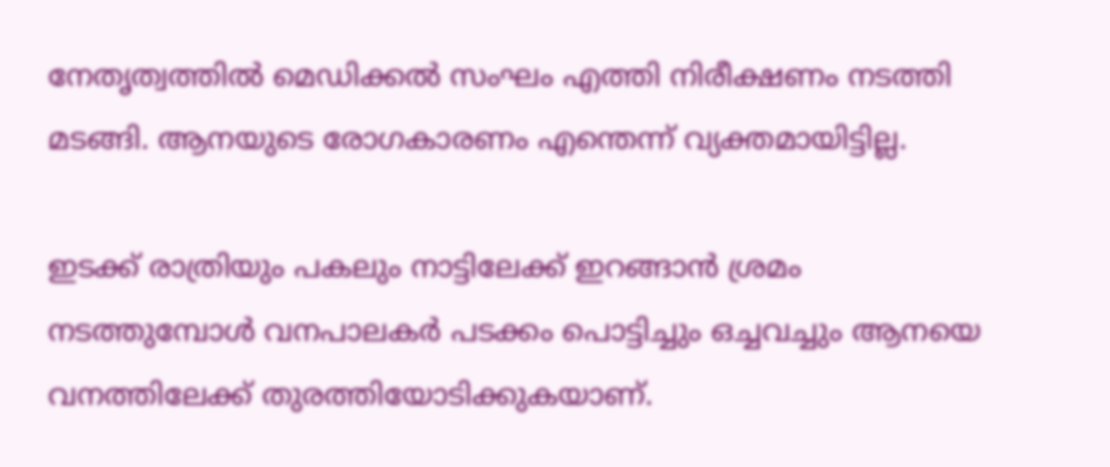നേതൃത്വത്തില്‍ മെഡിക്കല്‍ സംഘം എത്തി നിരീക്ഷണം നടത്തി മടങ്ങി. ആനയുടെ രോഗകാരണം എന്തെന്ന് വ്യക്തമായിട്ടില്ല.

ഇടക്ക് രാത്രിയും പകലും നാട്ടിലേക്ക് ഇറങ്ങാന്‍ ശ്രമം നടത്തുമ്പോള്‍ വനപാലകര്‍ പടക്കം പൊട്ടിച്ചും ഒച്ചവച്ചും ആനയെ വനത്തിലേക്ക് തുരത്തിയോടിക്കുകയാണ്.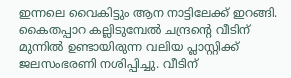ഇന്നലെ വൈകിട്ടും ആന നാട്ടിലേക്ക് ഇറങ്ങി. കൈതപ്പാറ കല്ലിടുമ്പേല്‍ ചന്ദ്രന്‍റെ വീടിന് മുന്നില്‍ ഉണ്ടായിരുന്ന വലിയ പ്ലാസ്റ്റിക്ക് ജലസംഭരണി നശിപ്പിച്ചു. വീടിന്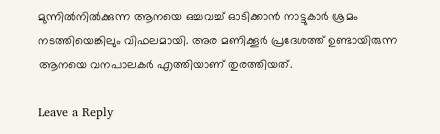മുന്നില്‍നില്‍ക്കുന്ന ആനയെ ഒച്ചവച്ച് ഓടിക്കാന്‍ നാട്ടുകാര്‍ ശ്രമം നടത്തിയെങ്കിലും വിഫലമായി. അര മണിക്കൂര്‍ പ്രദേശത്ത് ഉണ്ടായിരുന്ന ആനയെ വനപാലകര്‍ എത്തിയാണ് തുരത്തിയത്.

Leave a Reply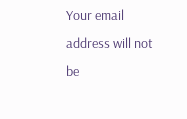Your email address will not be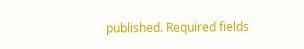published. Required fields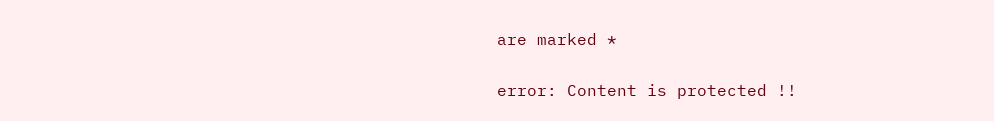are marked *

error: Content is protected !!